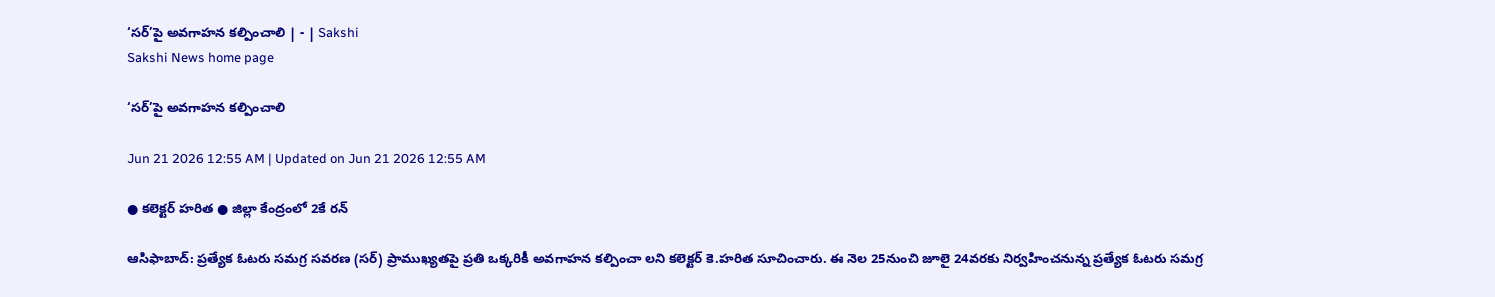‘సర్‌’పై అవగాహన కల్పించాలి | - | Sakshi
Sakshi News home page

‘సర్‌’పై అవగాహన కల్పించాలి

Jun 21 2026 12:55 AM | Updated on Jun 21 2026 12:55 AM

● కలెక్టర్‌ హరిత ● జిల్లా కేంద్రంలో 2కే రన్‌

ఆసిఫాబాద్‌: ప్రత్యేక ఓటరు సమగ్ర సవరణ (సర్‌) ప్రాముఖ్యతపై ప్రతి ఒక్కరికీ అవగాహన కల్పించా లని కలెక్టర్‌ కె.హరిత సూచించారు. ఈ నెల 25నుంచి జూలై 24వరకు నిర్వహించనున్న ప్రత్యేక ఓటరు సమగ్ర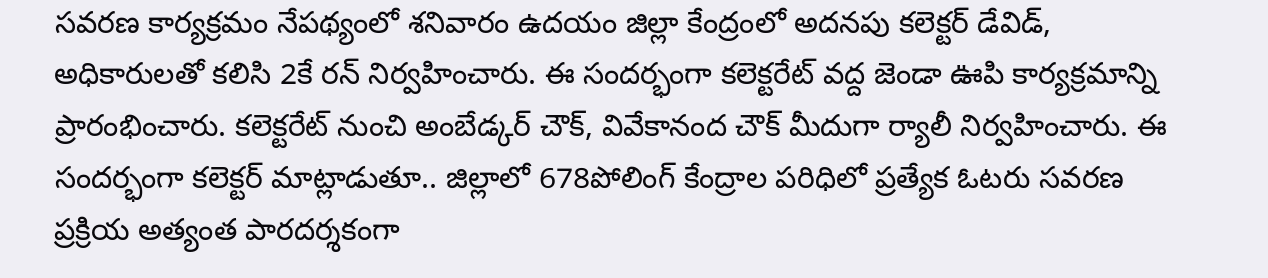సవరణ కార్యక్రమం నేపథ్యంలో శనివారం ఉదయం జిల్లా కేంద్రంలో అదనపు కలెక్టర్‌ డేవిడ్‌, అధికారులతో కలిసి 2కే రన్‌ నిర్వహించారు. ఈ సందర్భంగా కలెక్టరేట్‌ వద్ద జెండా ఊపి కార్యక్రమాన్ని ప్రారంభించారు. కలెక్టరేట్‌ నుంచి అంబేడ్కర్‌ చౌక్‌, వివేకానంద చౌక్‌ మీదుగా ర్యాలీ నిర్వహించారు. ఈ సందర్భంగా కలెక్టర్‌ మాట్లాడుతూ.. జిల్లాలో 678పోలింగ్‌ కేంద్రాల పరిధిలో ప్రత్యేక ఓటరు సవరణ ప్రక్రియ అత్యంత పారదర్శకంగా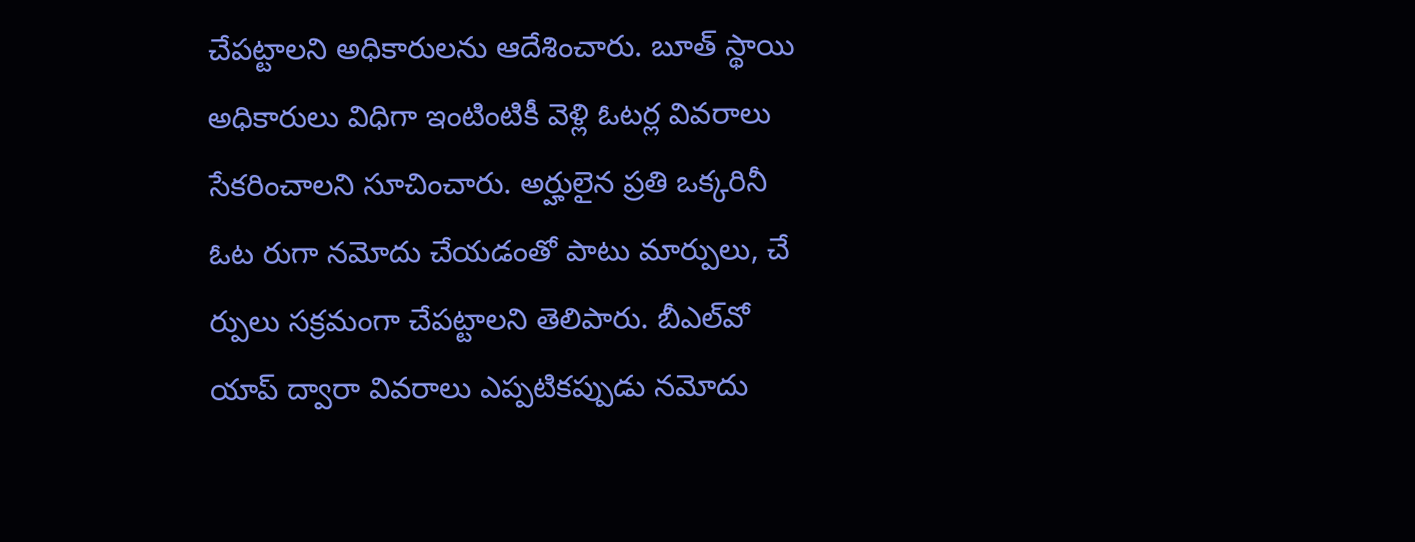చేపట్టాలని అధికారులను ఆదేశించారు. బూత్‌ స్థాయి అధికారులు విధిగా ఇంటింటికీ వెళ్లి ఓటర్ల వివరాలు సేకరించాలని సూచించారు. అర్హులైన ప్రతి ఒక్కరినీ ఓట రుగా నమోదు చేయడంతో పాటు మార్పులు, చే ర్పులు సక్రమంగా చేపట్టాలని తెలిపారు. బీఎల్‌వో యాప్‌ ద్వారా వివరాలు ఎప్పటికప్పుడు నమోదు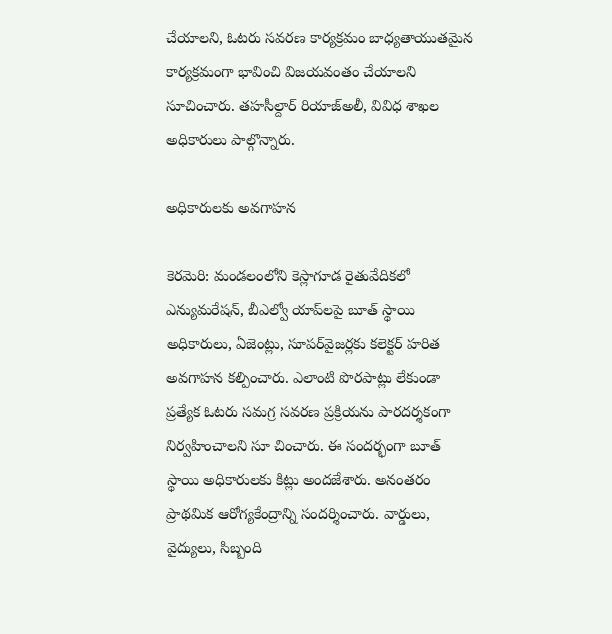చేయాలని, ఓటరు సవరణ కార్యక్రమం బాధ్యతాయుతమైన కార్యక్రమంగా భావించి విజయవంతం చేయాలని సూచించారు. తహసీల్దార్‌ రియాజ్‌అలీ, వివిధ శాఖల అధికారులు పాల్గొన్నారు.

అధికారులకు అవగాహన

కెరమెరి: మండలంలోని కెస్లాగూడ రైతువేదికలో ఎన్యుమరేషన్‌, బీఎల్వో యాప్‌లపై బూత్‌ స్థాయి అధికారులు, ఏజెంట్లు, సూపర్‌వైజర్లకు కలెక్టర్‌ హరిత అవగాహన కల్పించారు. ఎలాంటి పొరపాట్లు లేకుండా ప్రత్యేక ఓటరు సమగ్ర సవరణ ప్రక్రియను పారదర్శకంగా నిర్వహించాలని సూ చించారు. ఈ సందర్భంగా బూత్‌ స్థాయి అధికారులకు కిట్లు అందజేశారు. అనంతరం ప్రాథమిక ఆరోగ్యకేంద్రాన్ని సందర్శించారు. వార్డులు, వైద్యులు, సిబ్బంది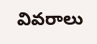వివరాలు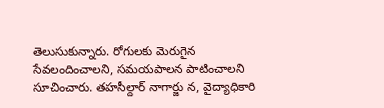తెలుసుకున్నారు. రోగులకు మెరుగైన సేవలందించాలని, సమయపాలన పాటించాలని సూచించారు. తహసీల్దార్‌ నాగార్జు న, వైద్యాధికారి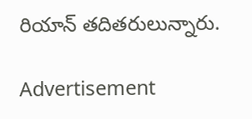రియాన్‌ తదితరులున్నారు.

Advertisement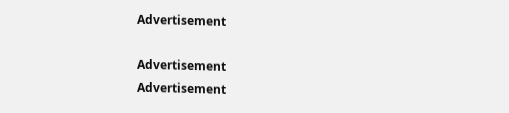Advertisement

Advertisement
Advertisement